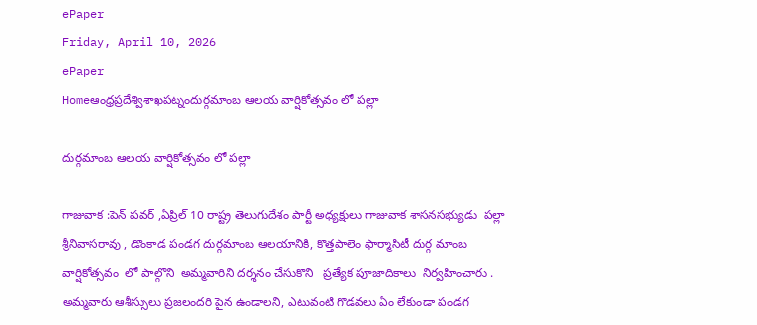ePaper
Friday, April 10, 2026
ePaper
Homeఆంధ్రప్రదేశ్విశాఖపట్నందుర్గమాంబ ఆలయ వార్షికోత్సవం లో పల్లా

దుర్గమాంబ ఆలయ వార్షికోత్సవం లో పల్లా

గాజువాక :పెన్ పవర్ ,ఏప్రిల్ 10 రాష్ట్ర తెలుగుదేశం పార్టీ అధ్యక్షులు గాజువాక శాసనసభ్యుడు  పల్లా శ్రీనివాసరావు , డొంకాడ పండగ దుర్గమాంబ ఆలయానికి, కొత్తపాలెం ఫార్మాసిటీ దుర్గ మాంబ వార్షికోత్సవం  లో పాల్గొని  అమ్మవారిని దర్శనం చేసుకొని   ప్రత్యేక పూజాదికాలు  నిర్వహించారు .   అమ్మవారు ఆశీస్సులు ప్రజలందరి పైన ఉండాలని, ఎటువంటి గొడవలు ఏం లేకుండా పండగ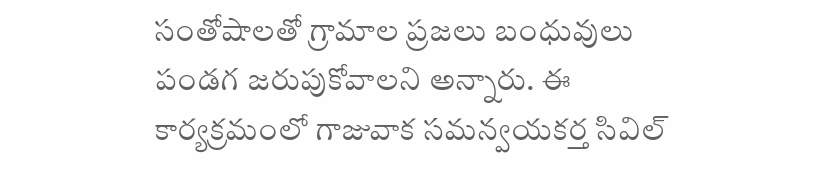సంతోషాలతో గ్రామాల ప్రజలు బంధువులు పండగ జరుపుకోవాలని అన్నారు. ఈ కార్యక్రమంలో గాజువాక సమన్వయకర్త సివిల్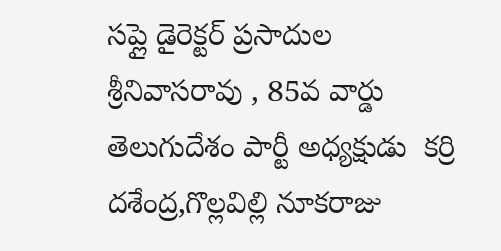సప్లై డైరెక్టర్ ప్రసాదుల శ్రీనివాసరావు , 85వ వార్డు తెలుగుదేశం పార్టీ అధ్యక్షుడు  కర్రి దశేంద్ర,గొల్లవిల్లి నూకరాజు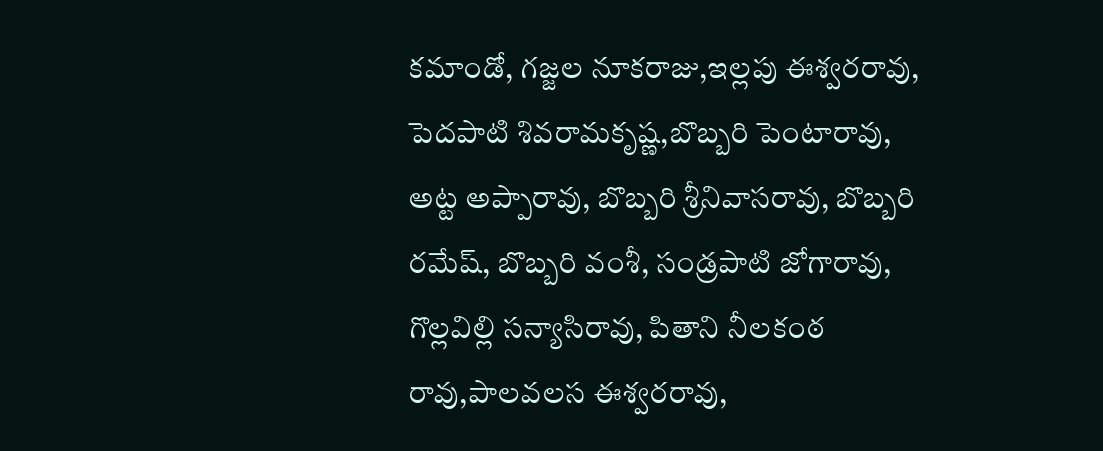కమాండో, గజ్జల నూకరాజు,ఇల్లపు ఈశ్వరరావు, పెదపాటి శివరామకృష్ణ,బొబ్బరి పెంటారావు, అట్ట అప్పారావు, బొబ్బరి శ్రీనివాసరావు, బొబ్బరి రమేష్, బొబ్బరి వంశీ, సండ్రపాటి జోగారావు, గొల్లవిల్లి సన్యాసిరావు, పితాని నీలకంఠ రావు,పాలవలస ఈశ్వరరావు,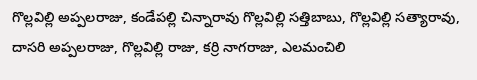గొల్లవిల్లి అప్పలరాజు, కండేపల్లి చిన్నారావు గొల్లవిల్లి సత్తిబాబు, గొల్లవిల్లి సత్యారావు, దాసరి అప్పలరాజు, గొల్లవిల్లి రాజు, కర్రి నాగరాజు, ఎలమంచిలి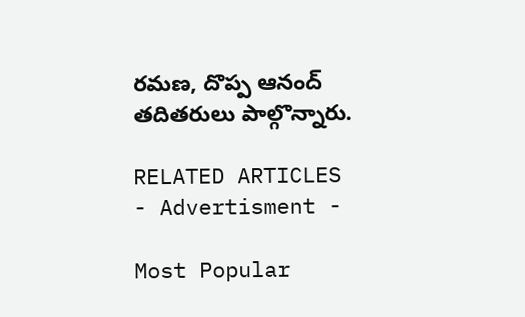రమణ, దొప్ప ఆనంద్ తదితరులు పాల్గొన్నారు.

RELATED ARTICLES
- Advertisment -

Most Popular